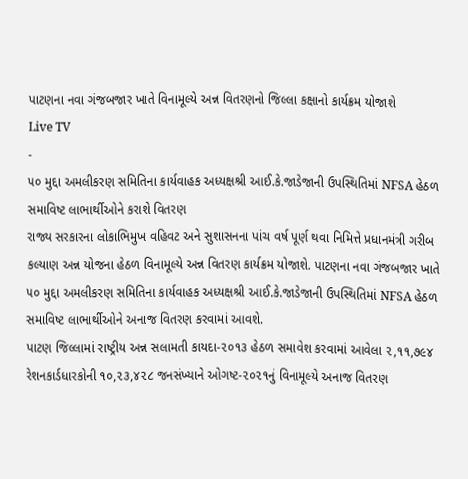પાટણના નવા ગંજબજાર ખાતે વિનામૂલ્યે અન્ન વિતરણનો જિલ્લા કક્ષાનો કાર્યક્રમ યોજાશે
Live TV
-
૫૦ મુદ્દા અમલીકરણ સમિતિના કાર્યવાહક અધ્યક્ષશ્રી આઈ.કે.જાડેજાની ઉપસ્થિતિમાં NFSA હેઠળ સમાવિષ્ટ લાભાર્થીઓને કરાશે વિતરણ
રાજ્ય સરકારના લોકાભિમુખ વહિવટ અને સુશાસનના પાંચ વર્ષ પૂર્ણ થવા નિમિત્તે પ્રધાનમંત્રી ગરીબ કલ્યાણ અન્ન યોજના હેઠળ વિનામૂલ્યે અન્ન વિતરણ કાર્યક્રમ યોજાશે. પાટણના નવા ગંજબજાર ખાતે ૫૦ મુદ્દા અમલીકરણ સમિતિના કાર્યવાહક અધ્યક્ષશ્રી આઈ.કે.જાડેજાની ઉપસ્થિતિમાં NFSA હેઠળ સમાવિષ્ટ લાભાર્થીઓને અનાજ વિતરણ કરવામાં આવશે.
પાટણ જિલ્લામાં રાષ્ટ્રીય અન્ન સલામતી કાયદા-૨૦૧૩ હેઠળ સમાવેશ કરવામાં આવેલા ૨,૧૧,૭૯૪ રેશનકાર્ડધારકોની ૧૦,૨૩,૪૨૮ જનસંખ્યાને ઓગષ્ટ-૨૦૨૧નું વિનામૂલ્યે અનાજ વિતરણ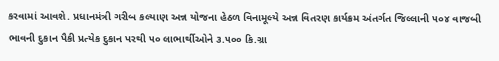કરવામાં આવશે. પ્રધાનમંત્રી ગરીબ કલ્યાણ અન્ન યોજના હેઠળ વિનામૂલ્યે અન્ન વિતરણ કાર્યક્રમ અંતર્ગત જિલ્લાની ૫૦૪ વાજબી ભાવની દુકાન પૈકી પ્રત્યેક દુકાન પરથી ૫૦ લાભાર્થીઓને ૩.૫૦૦ કિ.ગ્રા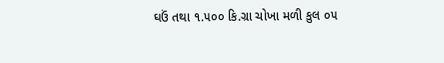ઘઉં તથા ૧.૫૦૦ કિ.ગ્રા ચોખા મળી કુલ ૦૫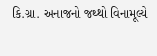કિ.ગ્રા. અનાજનો જથ્થો વિનામૂલ્યે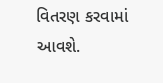વિતરણ કરવામાં આવશે.